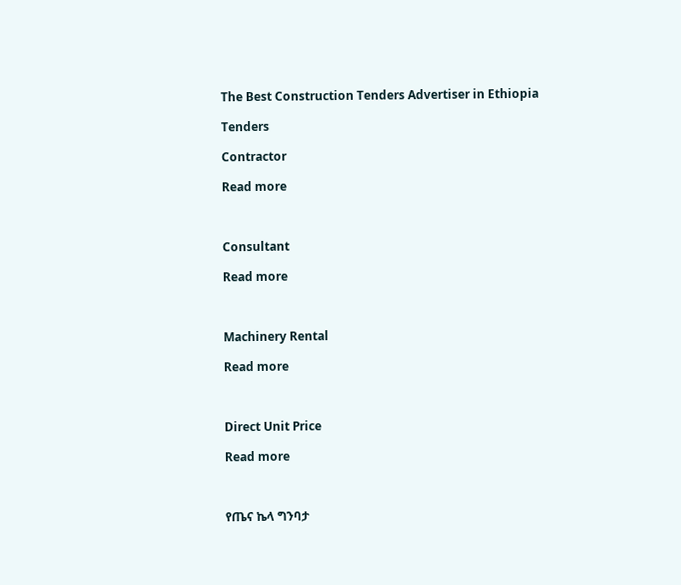The Best Construction Tenders Advertiser in Ethiopia

Tenders

Contractor

Read more



Consultant

Read more



Machinery Rental

Read more



Direct Unit Price

Read more



የጤና ኬላ ግንባታ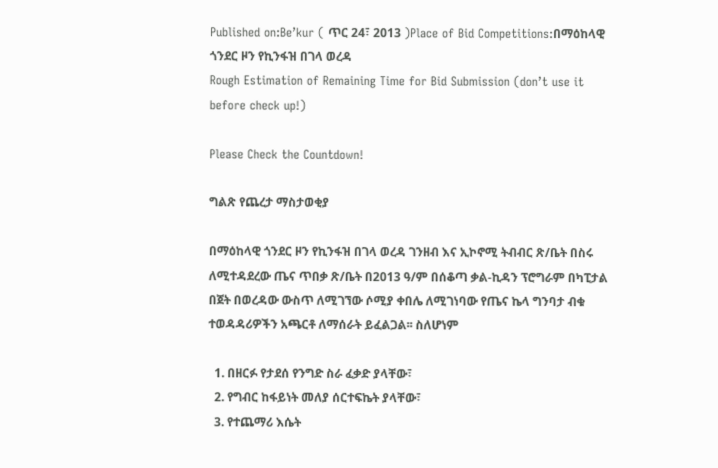Published on:Be’kur ( ጥር 24፣ 2013 )Place of Bid Competitions:በማዕከላዊ ጎንደር ዞን የኪንፋዝ በገላ ወረዳ
Rough Estimation of Remaining Time for Bid Submission (don’t use it before check up!)

Please Check the Countdown!

ግልጽ የጨረታ ማስታወቂያ

በማዕከላዊ ጎንደር ዞን የኪንፋዝ በገላ ወረዳ ገንዘብ እና ኢኮኖሚ ትብብር ጽ/ቤት በስሩ ለሚተዳደረው ጤና ጥበቃ ጽ/ቤት በ2013 ዓ/ም በሰቆጣ ቃል-ኪዳን ፕሮግራም በካፒታል በጀት በወረዳው ውስጥ ለሚገኘው ሶሚያ ቀበሌ ለሚገነባው የጤና ኬላ ግንባታ ብቁ ተወዳዳሪዎችን አጫርቶ ለማሰራት ይፈልጋል፡፡ ስለሆነም

  1. በዘርፉ የታደሰ የንግድ ስራ ፈቃድ ያላቸው፣
  2. የግብር ከፋይነት መለያ ሰርተፍኬት ያላቸው፣
  3. የተጨማሪ እሴት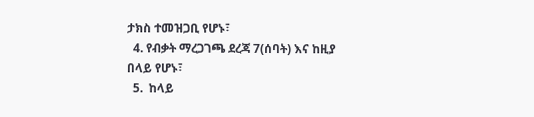ታክስ ተመዝጋቢ የሆኑ፣
  4. የብቃት ማረጋገጫ ደረጃ 7(ሰባት) እና ከዚያ በላይ የሆኑ፣
  5.  ከላይ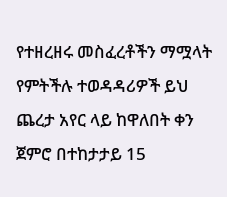የተዘረዘሩ መስፈረቶችን ማሟላት የምትችሉ ተወዳዳሪዎች ይህ ጨረታ አየር ላይ ከዋለበት ቀን ጀምሮ በተከታታይ 15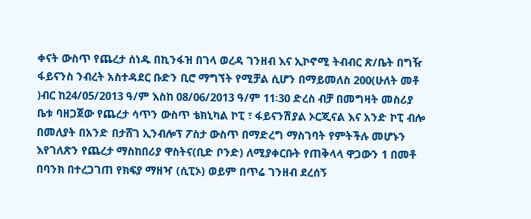ቀናት ውስጥ የጨረታ ሰነዱ በኪንፋዝ በገላ ወረዳ ገንዘብ እና ኢኮኖሚ ትብብር ጽ/ቤት በግዥ ፋይናንስ ንብረት አስተዳደር ቡድን ቢሮ ማግኘት የሚቻል ሲሆን በማይመለስ 200(ሁለት መቶ )ብር ከ24/05/2013 ዓ/ም እስከ 08/06/2013 ዓ/ም 11፡30 ድረስ ብቻ በመግዛት መስሪያ  ቤቱ ባዘጋጀው የጨረታ ሳጥን ውስጥ ቴክኒካል ኮፒ ፣ ፋይናንሽያል ኦርጂናል እና አንድ ኮፒ ብሎ በመለያት በአንድ በታሸገ ኢንብሎፕ ፖስታ ውስጥ በማድረግ ማስገባት የምትችሉ መሆኑን እየገለጽን የጨረታ ማስከበሪያ ዋስትና(ቢድ ቦንድ) ለሚያቀርቡት የጠቅላላ ዋጋውን 1 በመቶ በባንክ በተረጋገጠ የክፍያ ማዘዣ (ሲፒኦ) ወይም በጥሬ ገንዘብ ደረሰኝ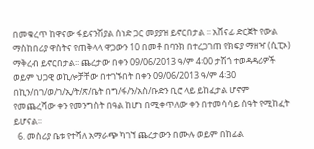በመቁረጥ ከዋናው ፋይናንሽያል ሰነድ ጋር መያያዝ ይኖርበታል ፡፡ አሸናፊ ድርጀት የውል ማስከበሪያ ዋስትና የጠቅላላ ዋጋውን 10 በመቶ በባንክ በተረጋገጠ የክፍያ ማዘዣ (ሲፒኦ) ማቅረብ ይኖርበታል፡፡ ጨረታው በቀን 09/06/2013 ዓ/ም 4፡00 ታሽጎ ተወዳዳሪዎች ወይም ህጋዊ ወኪሎቻቸው በተገኙበት በቀን 09/06/2013 ዓ/ም 4፡30 በኪን/በገ/ወ/ገ/ኢ/ት/ጽ/ቤት በግ/ፋ/ን/አስ/ቡድን ቢሮ ላይ ይከፈታል ሆኖም የመጨረሻው ቀን የመንግስት በዓል ከሆነ በሚቀጥለው ቀን በተመሳሳይ ሰዓት የሚከፈት ይሆናል፡፡
  6. መስሪያ ቤቱ የተሻለ አማራጭ ካገኘ ጨረታውን በሙሉ ወይም በከፊል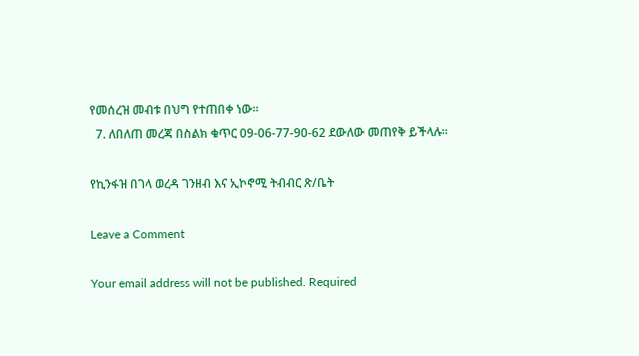የመሰረዝ መብቱ በህግ የተጠበቀ ነው፡፡
  7. ለበለጠ መረጃ በስልክ ቁጥር 09-06-77-90-62 ደውለው መጠየቅ ይችላሉ፡፡

የኪንፋዝ በገላ ወረዳ ገንዘብ እና ኢኮኖሚ ትብብር ጽ/ቤት

Leave a Comment

Your email address will not be published. Required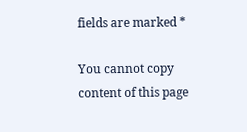fields are marked *

You cannot copy content of this page